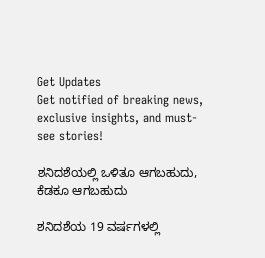Get Updates
Get notified of breaking news, exclusive insights, and must-see stories!

ಶನಿದಶೆಯಲ್ಲಿ ಒಳಿತೂ ಆಗಬಹುದು, ಕೆಡಕೂ ಆಗಬಹುದು

ಶನಿದಶೆಯ 19 ವರ್ಷಗಳಲ್ಲಿ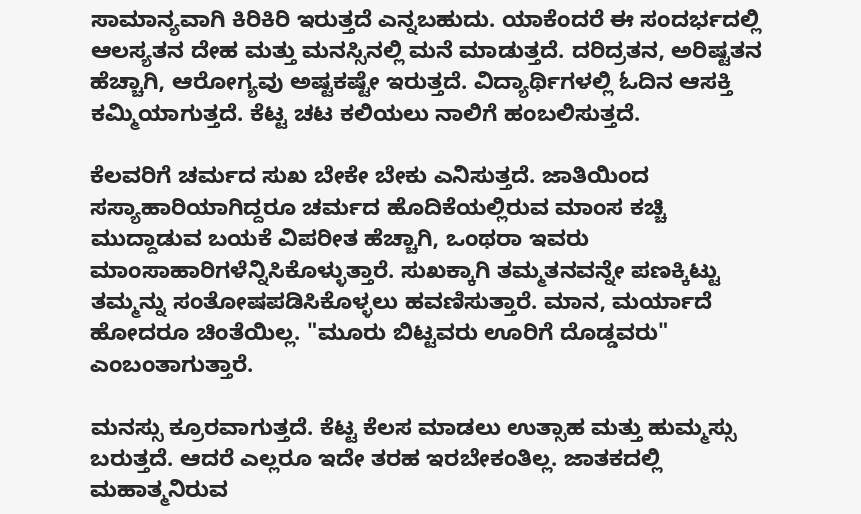ಸಾಮಾನ್ಯವಾಗಿ ಕಿರಿಕಿರಿ ಇರುತ್ತದೆ ಎನ್ನಬಹುದು. ಯಾಕೆಂದರೆ ಈ ಸಂದರ್ಭದಲ್ಲಿ ಆಲಸ್ಯತನ ದೇಹ ಮತ್ತು ಮನಸ್ಸಿನಲ್ಲಿ ಮನೆ ಮಾಡುತ್ತದೆ. ದರಿದ್ರತನ, ಅರಿಷ್ಟತನ ಹೆಚ್ಚಾಗಿ, ಆರೋಗ್ಯವು ಅಷ್ಟಕಷ್ಟೇ ಇರುತ್ತದೆ. ವಿದ್ಯಾರ್ಥಿಗಳಲ್ಲಿ ಓದಿನ ಆಸಕ್ತಿ ಕಮ್ಮಿಯಾಗುತ್ತದೆ. ಕೆಟ್ಟ ಚಟ ಕಲಿಯಲು ನಾಲಿಗೆ ಹಂಬಲಿಸುತ್ತದೆ.

ಕೆಲವರಿಗೆ ಚರ್ಮದ ಸುಖ ಬೇಕೇ ಬೇಕು ಎನಿಸುತ್ತದೆ. ಜಾತಿಯಿಂದ ಸಸ್ಯಾಹಾರಿಯಾಗಿದ್ದರೂ ಚರ್ಮದ ಹೊದಿಕೆಯಲ್ಲಿರುವ ಮಾಂಸ ಕಚ್ಚಿ ಮುದ್ದಾಡುವ ಬಯಕೆ ವಿಪರೀತ ಹೆಚ್ಚಾಗಿ, ಒಂಥರಾ ಇವರು ಮಾಂಸಾಹಾರಿಗಳೆನ್ನಿಸಿಕೊಳ್ಳುತ್ತಾರೆ. ಸುಖಕ್ಕಾಗಿ ತಮ್ಮತನವನ್ನೇ ಪಣಕ್ಕಿಟ್ಟು ತಮ್ಮನ್ನು ಸಂತೋಷಪಡಿಸಿಕೊಳ್ಳಲು ಹವಣಿಸುತ್ತಾರೆ. ಮಾನ, ಮರ್ಯಾದೆ ಹೋದರೂ ಚಿಂತೆಯಿಲ್ಲ. "ಮೂರು ಬಿಟ್ಟವರು ಊರಿಗೆ ದೊಡ್ಡವರು" ಎಂಬಂತಾಗುತ್ತಾರೆ.

ಮನಸ್ಸು ಕ್ರೂರವಾಗುತ್ತದೆ. ಕೆಟ್ಟ ಕೆಲಸ ಮಾಡಲು ಉತ್ಸಾಹ ಮತ್ತು ಹುಮ್ಮಸ್ಸು ಬರುತ್ತದೆ. ಆದರೆ ಎಲ್ಲರೂ ಇದೇ ತರಹ ಇರಬೇಕಂತಿಲ್ಲ. ಜಾತಕದಲ್ಲಿ ಮಹಾತ್ಮನಿರುವ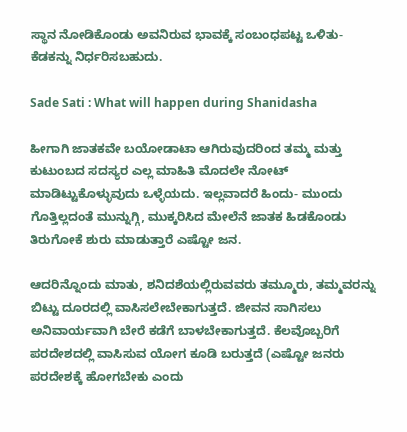ಸ್ಥಾನ ನೋಡಿಕೊಂಡು ಅವನಿರುವ ಭಾವಕ್ಕೆ ಸಂಬಂಧಪಟ್ಟ ಒಳಿತು-ಕೆಡಕನ್ನು ನಿರ್ಧರಿಸಬಹುದು.

Sade Sati : What will happen during Shanidasha

ಹೀಗಾಗಿ ಜಾತಕವೇ ಬಯೋಡಾಟಾ ಆಗಿರುವುದರಿಂದ ತಮ್ಮ ಮತ್ತು ಕುಟುಂಬದ ಸದಸ್ಯರ ಎಲ್ಲ ಮಾಹಿತಿ ಮೊದಲೇ ನೋಟ್ ಮಾಡಿಟ್ಟುಕೊಳ್ಳುವುದು ಒಳ್ಳೆಯದು. ಇಲ್ಲವಾದರೆ ಹಿಂದು- ಮುಂದು ಗೊತ್ತಿಲ್ಲದಂತೆ ಮುನ್ನುಗ್ಗಿ, ಮುಕ್ಕರಿಸಿದ ಮೇಲೆನೆ ಜಾತಕ ಹಿಡಕೊಂಡು ತಿರುಗೋಕೆ ಶುರು ಮಾಡುತ್ತಾರೆ ಎಷ್ಟೋ ಜನ.

ಆದರಿನ್ನೊಂದು ಮಾತು, ಶನಿದಶೆಯಲ್ಲಿರುವವರು ತಮ್ಮೂರು, ತಮ್ಮವರನ್ನು ಬಿಟ್ಟು ದೂರದಲ್ಲಿ ವಾಸಿಸಲೇಬೇಕಾಗುತ್ತದೆ. ಜೀವನ ಸಾಗಿಸಲು ಅನಿವಾರ್ಯವಾಗಿ ಬೇರೆ ಕಡೆಗೆ ಬಾಳಬೇಕಾಗುತ್ತದೆ. ಕೆಲವೊಬ್ಬರಿಗೆ ಪರದೇಶದಲ್ಲಿ ವಾಸಿಸುವ ಯೋಗ ಕೂಡಿ ಬರುತ್ತದೆ (ಎಷ್ಟೋ ಜನರು ಪರದೇಶಕ್ಕೆ ಹೋಗಬೇಕು ಎಂದು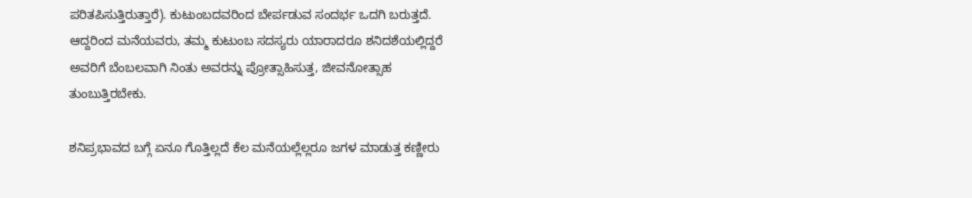ಪರಿತಪಿಸುತ್ತಿರುತ್ತಾರೆ). ಕುಟುಂಬದವರಿಂದ ಬೇರ್ಪಡುವ ಸಂದರ್ಭ ಒದಗಿ ಬರುತ್ತದೆ. ಆದ್ದರಿಂದ ಮನೆಯವರು, ತಮ್ಮ ಕುಟುಂಬ ಸದಸ್ಯರು ಯಾರಾದರೂ ಶನಿದಶೆಯಲ್ಲಿದ್ದರೆ ಅವರಿಗೆ ಬೆಂಬಲವಾಗಿ ನಿಂತು ಅವರನ್ನು ಪ್ರೋತ್ಸಾಹಿಸುತ್ತ, ಜೀವನೋತ್ಸಾಹ ತುಂಬುತ್ತಿರಬೇಕು.

ಶನಿಪ್ರಭಾವದ ಬಗ್ಗೆ ಏನೂ ಗೊತ್ತಿಲ್ಲದೆ ಕೆಲ ಮನೆಯಲ್ಲೆಲ್ಲರೂ ಜಗಳ ಮಾಡುತ್ತ ಕಣ್ಣೀರು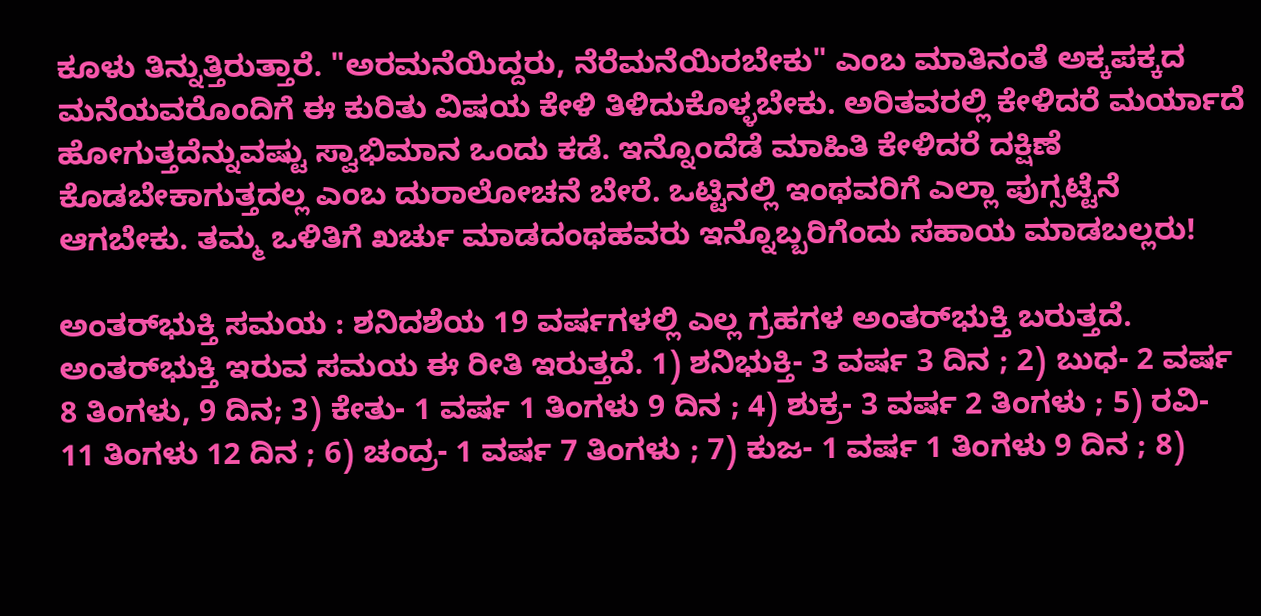ಕೂಳು ತಿನ್ನುತ್ತಿರುತ್ತಾರೆ. "ಅರಮನೆಯಿದ್ದರು, ನೆರೆಮನೆಯಿರಬೇಕು" ಎಂಬ ಮಾತಿನಂತೆ ಅಕ್ಕಪಕ್ಕದ ಮನೆಯವರೊಂದಿಗೆ ಈ ಕುರಿತು ವಿಷಯ ಕೇಳಿ ತಿಳಿದುಕೊಳ್ಳಬೇಕು. ಅರಿತವರಲ್ಲಿ ಕೇಳಿದರೆ ಮರ್ಯಾದೆ ಹೋಗುತ್ತದೆನ್ನುವಷ್ಟು ಸ್ವಾಭಿಮಾನ ಒಂದು ಕಡೆ. ಇನ್ನೊಂದೆಡೆ ಮಾಹಿತಿ ಕೇಳಿದರೆ ದಕ್ಷಿಣೆ ಕೊಡಬೇಕಾಗುತ್ತದಲ್ಲ ಎಂಬ ದುರಾಲೋಚನೆ ಬೇರೆ. ಒಟ್ಟಿನಲ್ಲಿ ಇಂಥವರಿಗೆ ಎಲ್ಲಾ ಪುಗ್ಸಟ್ಟೆನೆ ಆಗಬೇಕು. ತಮ್ಮ ಒಳಿತಿಗೆ ಖರ್ಚು ಮಾಡದಂಥಹವರು ಇನ್ನೊಬ್ಬರಿಗೆಂದು ಸಹಾಯ ಮಾಡಬಲ್ಲರು!

ಅಂತರ್‌ಭುಕ್ತಿ ಸಮಯ : ಶನಿದಶೆಯ 19 ವರ್ಷಗಳಲ್ಲಿ ಎಲ್ಲ ಗ್ರಹಗಳ ಅಂತರ್‌ಭುಕ್ತಿ ಬರುತ್ತದೆ. ಅಂತರ್‌ಭುಕ್ತಿ ಇರುವ ಸಮಯ ಈ ರೀತಿ ಇರುತ್ತದೆ. 1) ಶನಿಭುಕ್ತಿ- 3 ವರ್ಷ 3 ದಿನ ; 2) ಬುಧ- 2 ವರ್ಷ 8 ತಿಂಗಳು, 9 ದಿನ; 3) ಕೇತು- 1 ವರ್ಷ 1 ತಿಂಗಳು 9 ದಿನ ; 4) ಶುಕ್ರ- 3 ವರ್ಷ 2 ತಿಂಗಳು ; 5) ರವಿ- 11 ತಿಂಗಳು 12 ದಿನ ; 6) ಚಂದ್ರ- 1 ವರ್ಷ 7 ತಿಂಗಳು ; 7) ಕುಜ- 1 ವರ್ಷ 1 ತಿಂಗಳು 9 ದಿನ ; 8)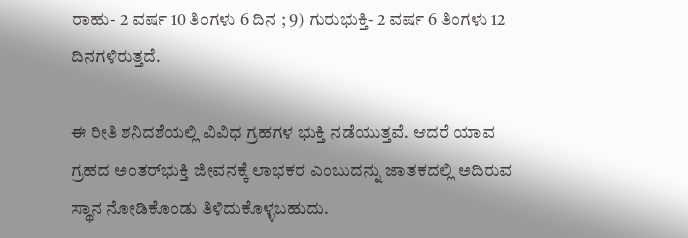ರಾಹು- 2 ವರ್ಷ 10 ತಿಂಗಳು 6 ದಿನ ; 9) ಗುರುಭುಕ್ತಿ- 2 ವರ್ಷ 6 ತಿಂಗಳು 12 ದಿನಗಳಿರುತ್ತದೆ.

ಈ ರೀತಿ ಶನಿದಶೆಯಲ್ಲಿ ವಿವಿಧ ಗ್ರಹಗಳ ಭುಕ್ತಿ ನಡೆಯುತ್ತವೆ. ಆದರೆ ಯಾವ ಗ್ರಹದ ಅಂತರ್‌ಭುಕ್ತಿ ಜೀವನಕ್ಕೆ ಲಾಭಕರ ಎಂಬುದನ್ನು ಜಾತಕದಲ್ಲಿ ಅದಿರುವ ಸ್ಥಾನ ನೋಡಿಕೊಂಡು ತಿಳಿದುಕೊಳ್ಳಬಹುದು.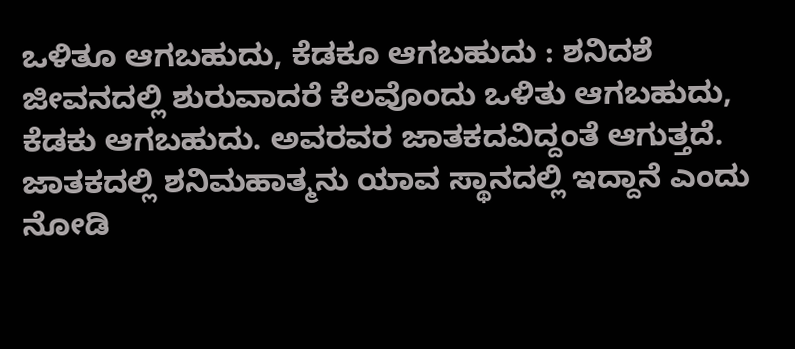ಒಳಿತೂ ಆಗಬಹುದು, ಕೆಡಕೂ ಆಗಬಹುದು : ಶನಿದಶೆ ಜೀವನದಲ್ಲಿ ಶುರುವಾದರೆ ಕೆಲವೊಂದು ಒಳಿತು ಆಗಬಹುದು, ಕೆಡಕು ಆಗಬಹುದು. ಅವರವರ ಜಾತಕದವಿದ್ದಂತೆ ಆಗುತ್ತದೆ. ಜಾತಕದಲ್ಲಿ ಶನಿಮಹಾತ್ಮನು ಯಾವ ಸ್ಥಾನದಲ್ಲಿ ಇದ್ದಾನೆ ಎಂದು ನೋಡಿ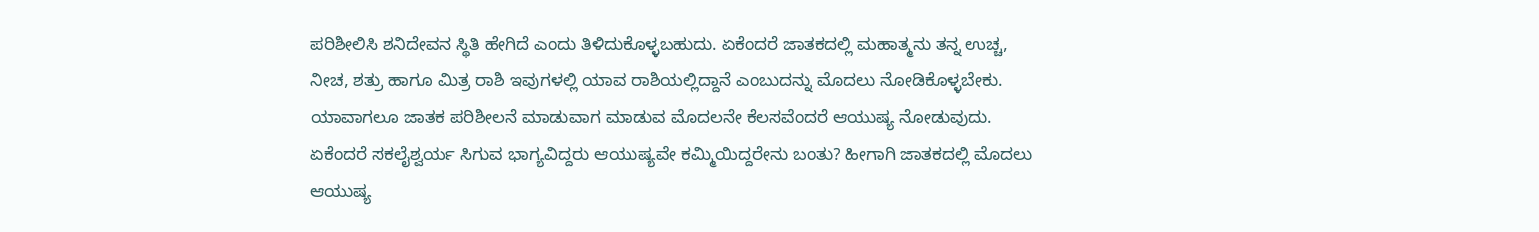ಪರಿಶೀಲಿಸಿ ಶನಿದೇವನ ಸ್ಥಿತಿ ಹೇಗಿದೆ ಎಂದು ತಿಳಿದುಕೊಳ್ಳಬಹುದು. ಏಕೆಂದರೆ ಜಾತಕದಲ್ಲಿ ಮಹಾತ್ಮನು ತನ್ನ ಉಚ್ಚ, ನೀಚ, ಶತ್ರು ಹಾಗೂ ಮಿತ್ರ ರಾಶಿ ಇವುಗಳಲ್ಲಿ ಯಾವ ರಾಶಿಯಲ್ಲಿದ್ದಾನೆ ಎಂಬುದನ್ನು ಮೊದಲು ನೋಡಿಕೊಳ್ಳಬೇಕು. ಯಾವಾಗಲೂ ಜಾತಕ ಪರಿಶೀಲನೆ ಮಾಡುವಾಗ ಮಾಡುವ ಮೊದಲನೇ ಕೆಲಸವೆಂದರೆ ಆಯುಷ್ಯ ನೋಡುವುದು. ಏಕೆಂದರೆ ಸಕಲೈಶ್ವರ್ಯ ಸಿಗುವ ಭಾಗ್ಯವಿದ್ದರು ಆಯುಷ್ಯವೇ ಕಮ್ಮಿಯಿದ್ದರೇನು ಬಂತು? ಹೀಗಾಗಿ ಜಾತಕದಲ್ಲಿ ಮೊದಲು ಆಯುಷ್ಯ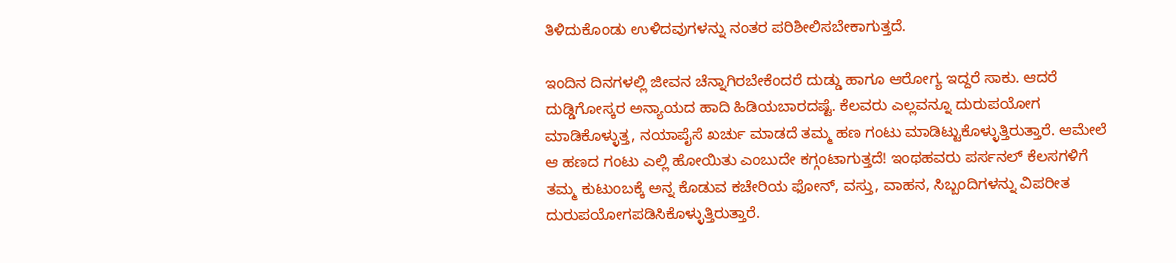ತಿಳಿದುಕೊಂಡು ಉಳಿದವುಗಳನ್ನು ನಂತರ ಪರಿಶೀಲಿಸಬೇಕಾಗುತ್ತದೆ.

ಇಂದಿನ ದಿನಗಳಲ್ಲಿ ಜೀವನ ಚೆನ್ನಾಗಿರಬೇಕೆಂದರೆ ದುಡ್ಡು ಹಾಗೂ ಆರೋಗ್ಯ ಇದ್ದರೆ ಸಾಕು. ಆದರೆ ದುಡ್ಡಿಗೋಸ್ಕರ ಅನ್ಯಾಯದ ಹಾದಿ ಹಿಡಿಯಬಾರದಷ್ಟೆ. ಕೆಲವರು ಎಲ್ಲವನ್ನೂ ದುರುಪಯೋಗ ಮಾಡಿಕೊಳ್ಳುತ್ತ, ನಯಾಪೈಸೆ ಖರ್ಚು ಮಾಡದೆ ತಮ್ಮ ಹಣ ಗಂಟು ಮಾಡಿಟ್ಟುಕೊಳ್ಳುತ್ತಿರುತ್ತಾರೆ. ಆಮೇಲೆ ಆ ಹಣದ ಗಂಟು ಎಲ್ಲಿ ಹೋಯಿತು ಎಂಬುದೇ ಕಗ್ಗಂಟಾಗುತ್ತದೆ! ಇಂಥಹವರು ಪರ್ಸನಲ್ ಕೆಲಸಗಳಿಗೆ ತಮ್ಮ ಕುಟುಂಬಕ್ಕೆ ಅನ್ನ ಕೊಡುವ ಕಚೇರಿಯ ಫೋನ್, ವಸ್ತು, ವಾಹನ, ಸಿಬ್ಬಂದಿಗಳನ್ನು ವಿಪರೀತ ದುರುಪಯೋಗಪಡಿಸಿಕೊಳ್ಳುತ್ತಿರುತ್ತಾರೆ.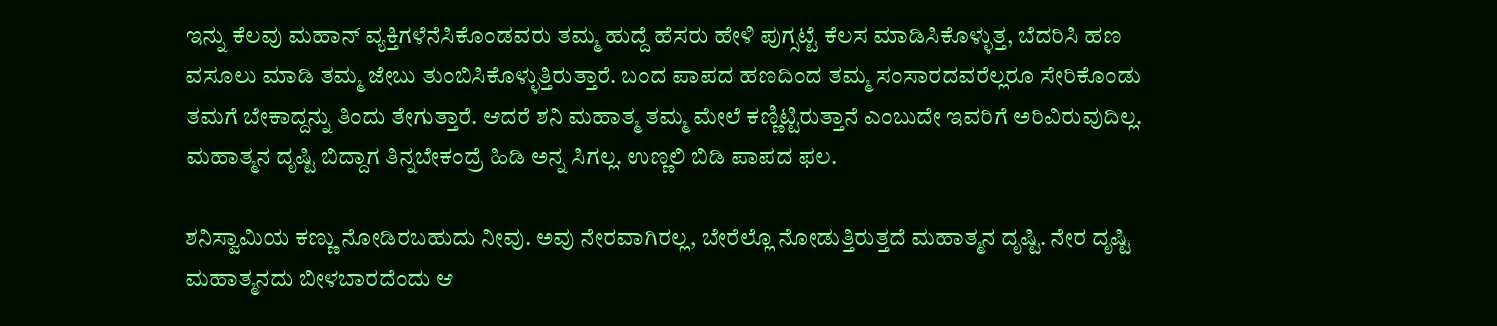ಇನ್ನು ಕೆಲವು ಮಹಾನ್ ವ್ಯಕ್ತಿಗಳೆನೆಸಿಕೊಂಡವರು ತಮ್ಮ ಹುದ್ದೆ ಹೆಸರು ಹೇಳಿ ಪುಗ್ಸಟ್ಟೆ ಕೆಲಸ ಮಾಡಿಸಿಕೊಳ್ಳುತ್ತ, ಬೆದರಿಸಿ ಹಣ ವಸೂಲು ಮಾಡಿ ತಮ್ಮ ಜೇಬು ತುಂಬಿಸಿಕೊಳ್ಳುತ್ತಿರುತ್ತಾರೆ. ಬಂದ ಪಾಪದ ಹಣದಿಂದ ತಮ್ಮ ಸಂಸಾರದವರೆಲ್ಲರೂ ಸೇರಿಕೊಂಡು ತಮಗೆ ಬೇಕಾದ್ದನ್ನು ತಿಂದು ತೇಗುತ್ತಾರೆ. ಆದರೆ ಶನಿ ಮಹಾತ್ಮ ತಮ್ಮ ಮೇಲೆ ಕಣ್ಣಿಟ್ಟಿರುತ್ತಾನೆ ಎಂಬುದೇ ಇವರಿಗೆ ಅರಿವಿರುವುದಿಲ್ಲ. ಮಹಾತ್ಮನ ದೃಷ್ಟಿ ಬಿದ್ದಾಗ ತಿನ್ನಬೇಕಂದ್ರೆ ಹಿಡಿ ಅನ್ನ ಸಿಗಲ್ಲ. ಉಣ್ಣಲಿ ಬಿಡಿ ಪಾಪದ ಫಲ.

ಶನಿಸ್ವಾಮಿಯ ಕಣ್ಣು ನೋಡಿರಬಹುದು ನೀವು. ಅವು ನೇರವಾಗಿರಲ್ಲ, ಬೇರೆಲ್ಲೊ ನೋಡುತ್ತಿರುತ್ತದೆ ಮಹಾತ್ಮನ ದೃಷ್ಟಿ. ನೇರ ದೃಷ್ಟಿ ಮಹಾತ್ಮನದು ಬೀಳಬಾರದೆಂದು ಆ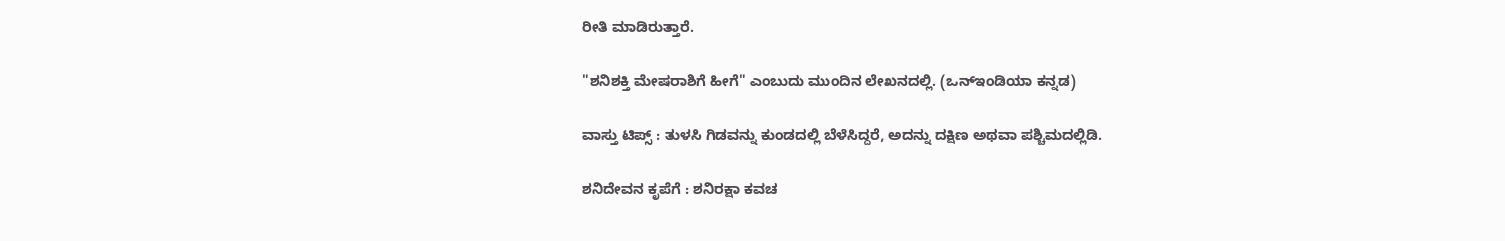ರೀತಿ ಮಾಡಿರುತ್ತಾರೆ.

"ಶನಿಶಕ್ತಿ ಮೇಷರಾಶಿಗೆ ಹೀಗೆ" ಎಂಬುದು ಮುಂದಿನ ಲೇಖನದಲ್ಲಿ. (ಒನ್‌ಇಂಡಿಯಾ ಕನ್ನಡ)

ವಾಸ್ತು ಟಿಪ್ಸ್ : ತುಳಸಿ ಗಿಡವನ್ನು ಕುಂಡದಲ್ಲಿ ಬೆಳೆಸಿದ್ದರೆ, ಅದನ್ನು ದಕ್ಷಿಣ ಅಥವಾ ಪಶ್ಚಿಮದಲ್ಲಿಡಿ.

ಶನಿದೇವನ ಕೃಪೆಗೆ : ಶನಿರಕ್ಷಾ ಕವಚ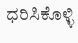ಧರಿಸಿಕೊಳ್ಳಿ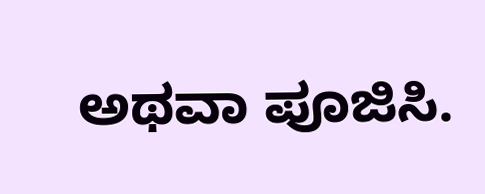ಅಥವಾ ಪೂಜಿಸಿ.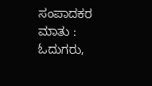ಸಂಪಾದಕರ ಮಾತು : ಓದುಗರು,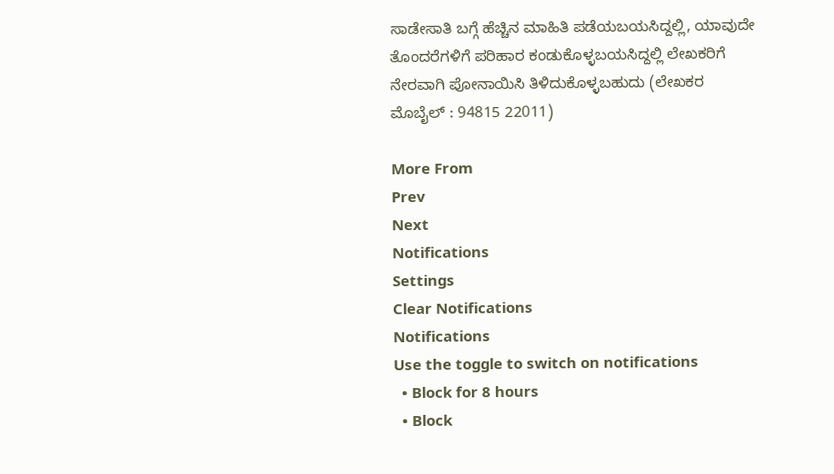ಸಾಡೇಸಾತಿ ಬಗ್ಗೆ ಹೆಚ್ಚಿನ ಮಾಹಿತಿ ಪಡೆಯಬಯಸಿದ್ದಲ್ಲಿ, ಯಾವುದೇ ತೊಂದರೆಗಳಿಗೆ ಪರಿಹಾರ ಕಂಡುಕೊಳ್ಳಬಯಸಿದ್ದಲ್ಲಿ ಲೇಖಕರಿಗೆ ನೇರವಾಗಿ ಪೋನಾಯಿಸಿ ತಿಳಿದುಕೊಳ್ಳಬಹುದು (ಲೇಖಕರ ಮೊಬೈಲ್ : 94815 22011)

More From
Prev
Next
Notifications
Settings
Clear Notifications
Notifications
Use the toggle to switch on notifications
  • Block for 8 hours
  • Block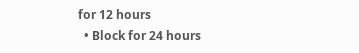for 12 hours
  • Block for 24 hours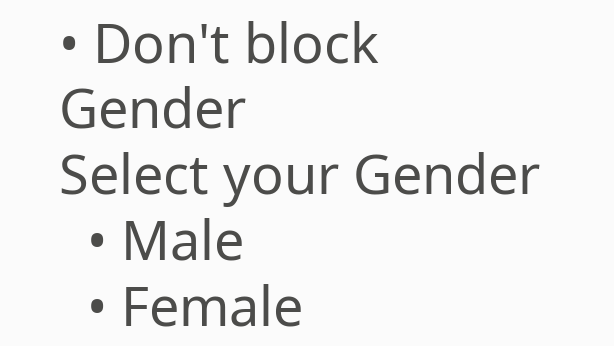• Don't block
Gender
Select your Gender
  • Male
  • Female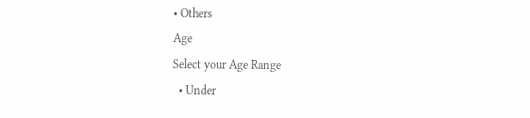• Others
Age
Select your Age Range
  • Under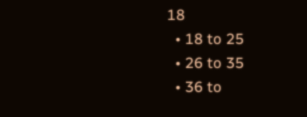18
  • 18 to 25
  • 26 to 35
  • 36 to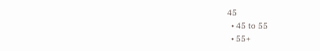45
  • 45 to 55
  • 55+